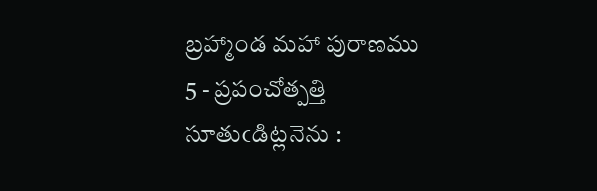బ్రహ్మాండ మహా పురాణము
5 - ప్రపంచోత్పత్తి
సూతుఁడిట్లనెను :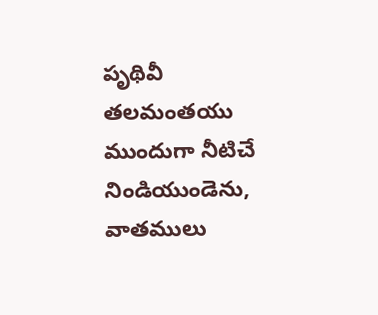పృథివీ తలమంతయు ముందుగా నీటిచే నిండియుండెను, వాతములు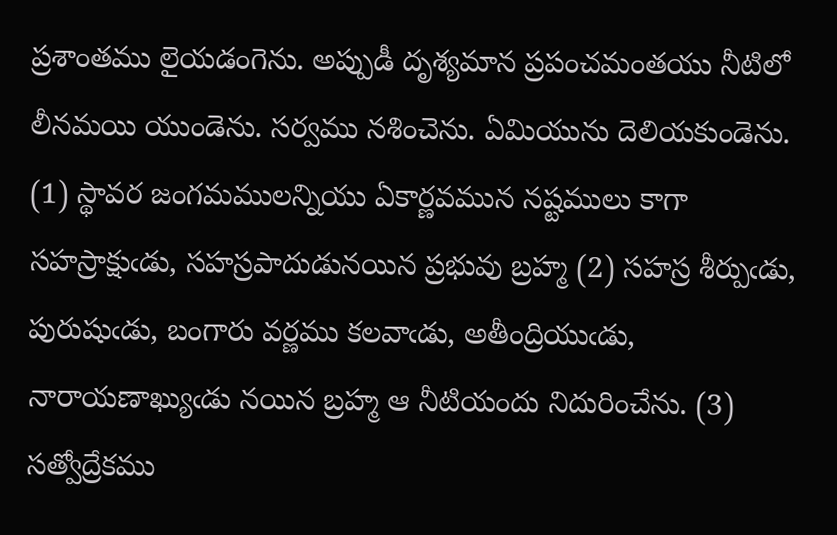ప్రశాంతము లైయడంగెను. అప్పుడీ దృశ్యమాన ప్రపంచమంతయు నీటిలో లీనమయి యుండెను. సర్వము నశించెను. ఏమియును దెలియకుండెను. (1) స్థావర జంగమములన్నియు ఏకార్ణవమున నష్టములు కాగా సహస్రాక్షుఁడు, సహస్రపాదుడునయిన ప్రభువు బ్రహ్మ (2) సహస్ర శీర్పుఁడు, పురుషుఁడు, బంగారు వర్ణము కలవాఁడు, అతీంద్రియుఁడు, నారాయణాఖ్యుఁడు నయిన బ్రహ్మ ఆ నీటియందు నిదురించేను. (3) సత్వోద్రేకము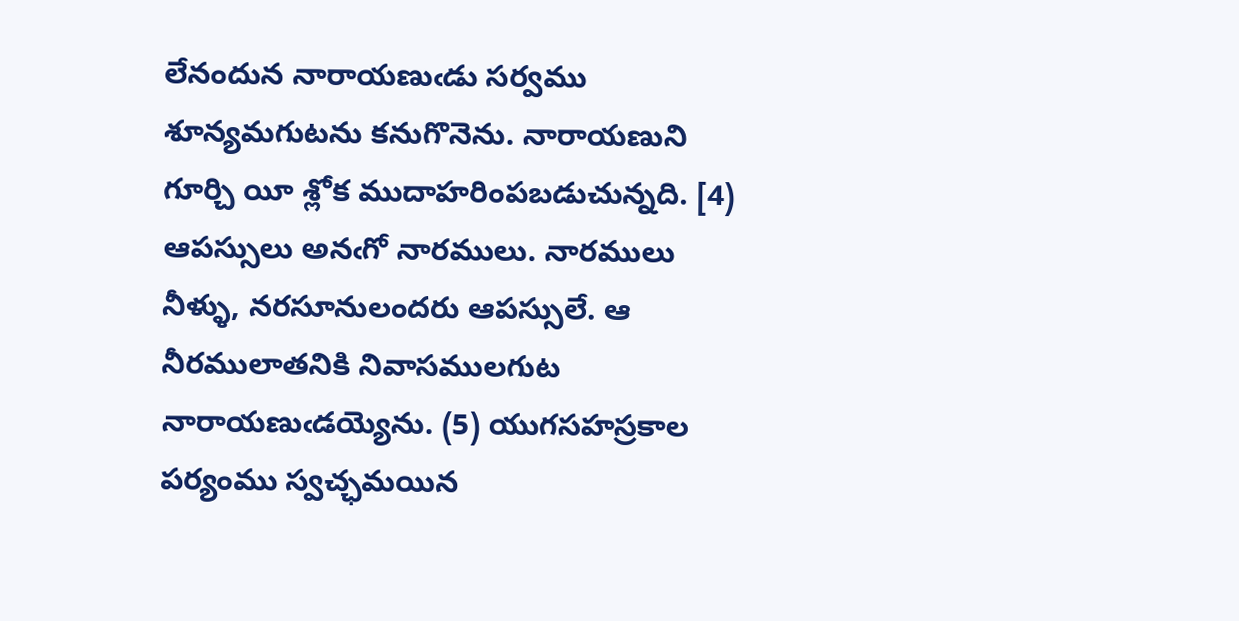లేనందున నారాయణుఁడు సర్వము శూన్యమగుటను కనుగొనెను. నారాయణుని గూర్చి యీ శ్లోక ముదాహరింపబడుచున్నది. [4) ఆపస్సులు అనఁగో నారములు. నారములు నీళ్ళు, నరసూనులందరు ఆపస్సులే. ఆ నీరములాతనికి నివాసములగుట నారాయణుఁడయ్యెను. (5) యుగసహస్రకాల పర్యంము స్వచ్ఛమయిన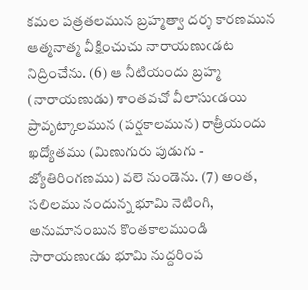కమల పత్రతలమున బ్రహ్మత్వా దర్శ కారణమున ఆత్మనాత్మ వీక్షించుచు నారాయణుఁడట నిద్రించేను. (6) ఆ నీటియందు బ్రహ్మ (నారాయణుడు) శాంతవచో వీలాసుఁడయి ప్రావృట్కాలమున (పర్షకాలమున) రాత్రీయందు ఖద్యోతము (మిణుగురు పుడుగు - జ్యోతిరింగణము) వలె నుండెను. (7) అంత, సలిలము నందున్న భూమి నెటింగి, అనుమానంబున కొంతకాలముండి సారాయణుఁడు భూమి నుద్దరింప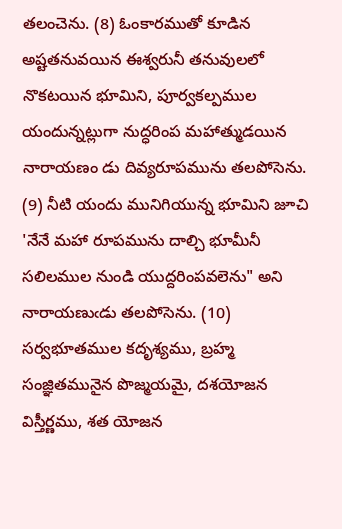తలంచెను. (8) ఓంకారముతో కూడిన అష్టతనువయిన ఈశ్వరునీ తనువులలో నొకటయిన భూమిని, పూర్వకల్పముల యందున్నట్లుగా నుద్ధరింప మహాత్ముడయిన నారాయణం డు దివ్యరూపమును తలపోసెను. (9) నీటి యందు మునిగియున్న భూమిని జూచి 'నేనే మహా రూపమును దాల్చి భూమీనీ సలిలముల నుండి యుద్దరింపవలెను" అని నారాయణుఁడు తలపోసెను. (10)
సర్వభూతముల కదృశ్యము, బ్రహ్మ సంజ్ఞితమునైన పొజ్మయమై, దశయోజన విస్తీర్ణము, శత యోజన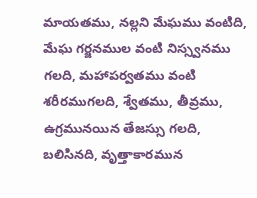మాయతము, నల్లని మేఘము వంటిది, మేఘ గర్జనముల వంటి నిస్స్వనము గలది, మహాపర్వతము వంటి శరీరముగలది, శ్వేతము, తీవ్రము, ఉగ్రమునయిన తేజస్సు గలది, బలిసినది, వృత్తాకారమున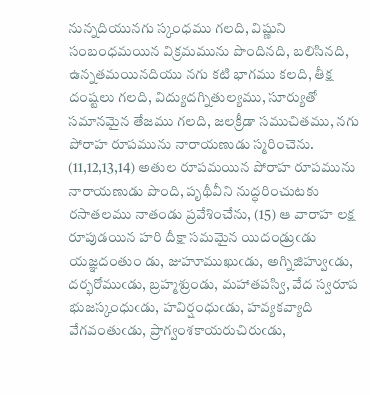నున్నదియునగు స్కంధము గలది, విష్ణుని సంబంధమయిన విక్రమమును పొందినది, బలిసినది, ఉన్నతమయినదియు నగు కటి భాగము కలది, తీక్ష దంష్టలు గలది, విద్యుదగ్నితుల్యము, సూర్యుతో సమానమైన తేజము గలది, జలక్రీడా సముచితము, నగు పోరాహ రూపమును నారాయణుడు స్మరించెను. (11,12,13,14) అతుల రూపమయిన పోరాహ రూపమును నారాయణుడు పొంది, పృథీవీని నుద్ధరించుటకు రసాతలము నాతండు ప్రవేశించేను, (15) ఆ వారాహ లక్ష రూపుడయిన హరి దీక్షా సమమైన యిదండ్రుఁడు యజ్ఞదంతుం డు, జుహూముఖుఁడు, అగ్నిజిహ్వుఁడు, దర్భరోముఁడు, బ్రహ్మశ్రుండు, మహాతపస్వి, వేద స్వరూప భుజస్కంధుఁడు, హవిర్షంధుఁడు, హవ్యకవ్యాది వేగవంతుఁడు, ప్రాగ్వంశకాయరుచిరుఁడు,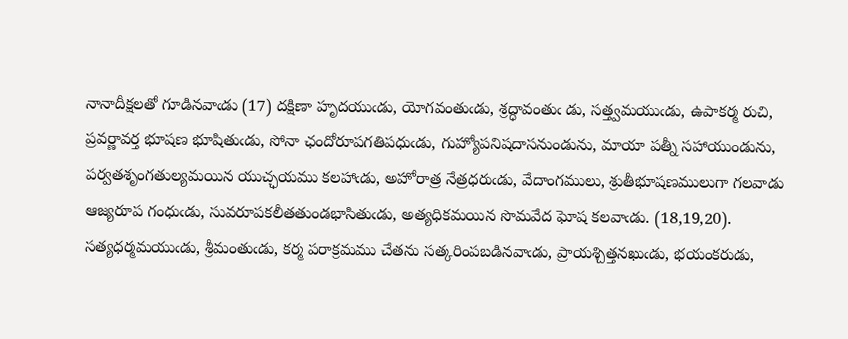నానాదీక్షలతో గూడినవాఁడు (17) దక్షిణా హృదయుఁడు, యోగవంతుఁడు, శ్రద్ధావంతుఁ డు, సత్త్వమయుఁడు, ఉపాకర్మ రుచి, ప్రవర్ణావర్త భూషణ భూషితుఁడు, సోనా ఛందోరూపగతిపధుఁడు, గుహ్యోపనిషదాసనుండును, మాయా పత్నీ సహాయుండును, పర్వతశృంగతుల్యమయిన యుచ్ఛయము కలహాఁడు, అహోరాత్ర నేత్రధరుఁడు, వేదాంగములు, శ్రుతీభూషణములుగా గలవాడు ఆజ్యరూప గంధుఁడు, సువరూపకలీతతుండభాసితుఁడు, అత్యధికమయిన సొమవేద ఘోష కలవాఁడు. (18,19,20).
సత్యధర్మమయుఁడు, శ్రీమంతుఁడు, కర్మ పరాక్రమము చేతను సత్కరింపబడినవాఁడు, ప్రాయశ్చిత్తనఖుఁడు, భయంకరుడు,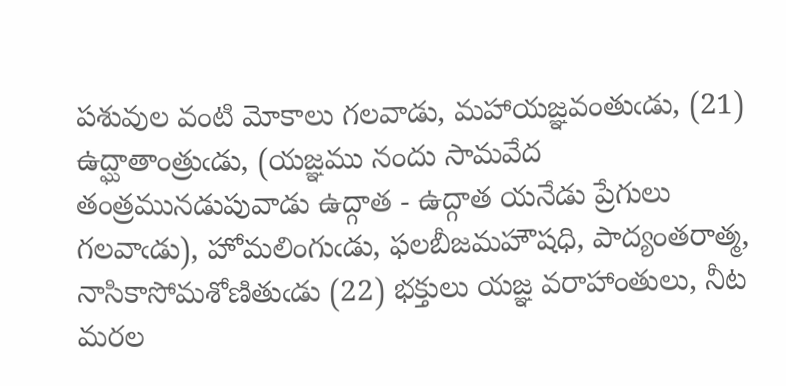పశువుల వంటి మోకాలు గలవాడు, మహాయజ్ఞవంతుఁడు, (21) ఉద్ఘాతాంత్రుఁడు, (యజ్ఞము నందు సామవేద తంత్రమునడుపువాడు ఉద్గాత - ఉద్గాత యనేడు ప్రేగులు గలవాఁడు), హోమలింగుఁడు, ఫలబీజమహౌషధి, పాద్యంతరాత్మ, నాసికాసోమశోణితుఁడు (22) భక్తులు యజ్ఞ వరాహాంతులు, నీట మరల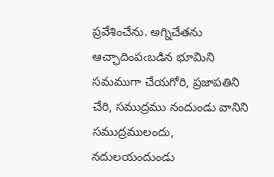ప్రవేశించేను. అగ్నిచేతను ఆచ్ఛాదింపఁబడిన భూమిని సమముగా చేయగోరి, ప్రజాపతిని చేరి, సముద్రము నందుండు వానిని సముద్రములందు, నదులయందుండు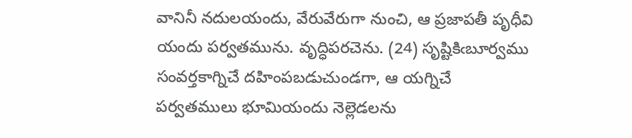వానినీ నదులయందు, వేరువేరుగా నుంచి, ఆ ప్రజాపతీ పృధీవి యందు పర్వతమును. వృద్ధిపరచెను. (24) సృష్టికిఁబూర్వము సంవర్తకాగ్నిచే దహింపబడుచుండగా, ఆ యగ్నిచే పర్వతములు భూమియందు నెల్లెడలను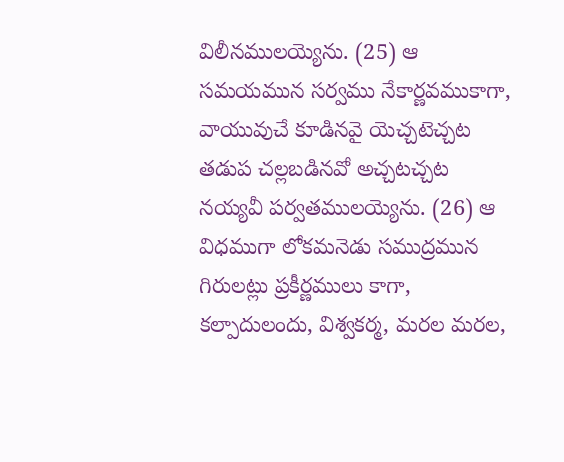విలీనములయ్యెను. (25) ఆ సమయమున సర్వము నేకార్ణవముకాగా, వాయువుచే కూడినవై యెచ్చటెచ్చట తడుప చల్లబడినవో అచ్చటచ్చట నయ్యవీ పర్వతములయ్యెను. (26) ఆ విధముగా లోకమనెడు సముద్రమున గిరులట్లు ప్రకీర్ణములు కాగా, కల్పాదులందు, విశ్వకర్మ, మరల మరల,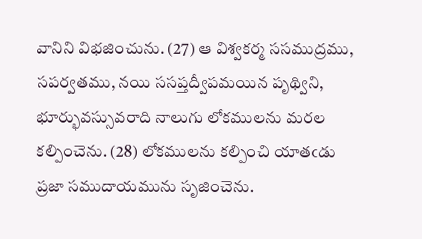వానిని విభజించును. (27) ఆ విశ్వకర్మ ససముద్రము, సపర్వతము, నయి ససప్తద్వీపమయిన పృథ్విని, భూర్భువస్సువరాది నాలుగు లోకములను మరల కల్పించెను. (28) లోకములను కల్పించి యాతఁడు ప్రజా సముదాయమును సృజించెను.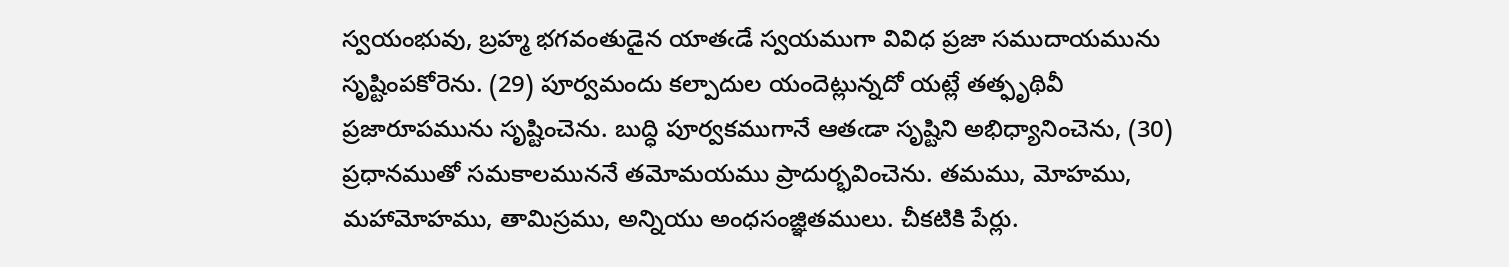స్వయంభువు, బ్రహ్మ భగవంతుడైన యాతఁడే స్వయముగా వివిధ ప్రజా సముదాయమును సృష్టింపకోరెను. (29) పూర్వమందు కల్పాదుల యందెట్లున్నదో యట్లే తత్ఫృథివీ ప్రజారూపమును సృష్టించెను. బుద్ధి పూర్వకముగానే ఆతఁడా సృష్టిని అభిధ్యానించెను, (30)
ప్రధానముతో సమకాలముననే తమోమయము ప్రాదుర్భవించెను. తమము, మోహము, మహామోహము, తామిస్రము, అన్నియు అంధసంజ్ఞితములు. చీకటికి పేర్లు.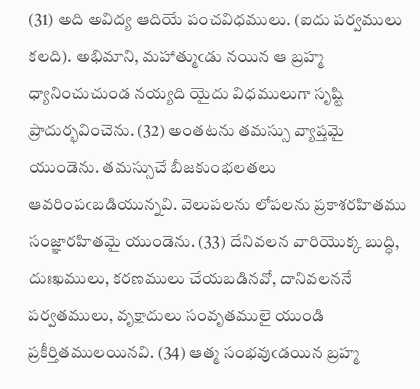(31) అది అవిద్య ఆదియే పంచవిధములు. (ఐదు పర్వములు కలది). అభిమాని, మహాత్ముఁడు నయిన ఆ బ్రహ్మ ధ్యానించుచుండ నయ్యది యైదు విధములుగా సృష్టి ప్రాదుర్భవించెను. (32) అంతటను తమస్సు వ్యాప్తమై యుండెను. తమస్సుచే బీజకుంభలతలు ఆవరింపఁబడియున్నవి. వెలుపలను లోపలను ప్రకాశరహితము సంజ్ఞారహితమై యుండెను. (33) దేనివలన వారియొక్క బుద్ధి, దుఃఖములు, కరణములు చేయబడినవో, దానివలననే పర్వతములు, వృక్షాదులు సంవృతములై యుండి ప్రకీర్తితములయినవి. (34) ఆత్మ సంభవుఁడయిన బ్రహ్మ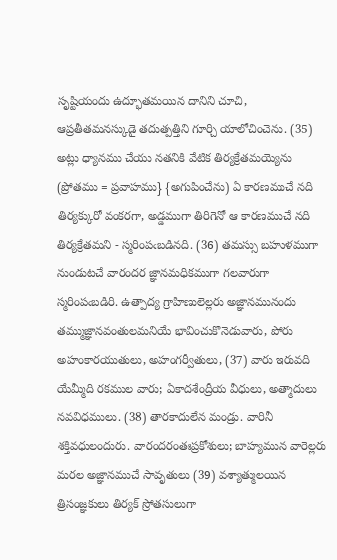సృష్టియందు ఉద్భూతమయిన దానిని చూచి, ఆప్రతీతమనస్కుడై తదుత్పత్తిని గూర్చి యాలోచించెను. (35) అట్లు ధ్యానము చేయు నతనికి వేటిక తిర్యక్రేతమయ్యెను (ప్రోతము = ప్రవాహము} {అగుపించేను) ఏ కారణముచే నది తిర్యక్కురో వంకరగా, అడ్డముగా తిరిగెనో ఆ కారణముచే నది తిర్యక్రేతమని - స్మరింపఁబడినది. (36) తమస్సు బహుళముగా నుండుటచే వారందర జ్ఞానమధికముగా గలవారుగా స్మరింపఁబడిరి. ఉత్పాద్య గ్రాహిణులెల్లరు అజ్ఞానమునందు తమ్ముజ్ఞానవంతులమనియే భావించుకొనెడువారు, పోరు అహంకారయుతులు, అహంగర్వీతులు, (37) వారు ఇరువది యేమ్మీది రకముల వారు; ఏకాదశేంద్రీయ వీధులు, అత్మాదులు నవవిధములు. (38) తారకాదులేన మండ్రు. వారినీ శక్తివధులందురు. వారందరంతఃప్రకోశులు; బాహ్యమున వారెల్లరు మరల అజ్ఞానముచే సావృతులు (39) వశ్యాత్ములయిన త్రిసంజ్ఞకులు తిర్యక్ స్రోతసులుగా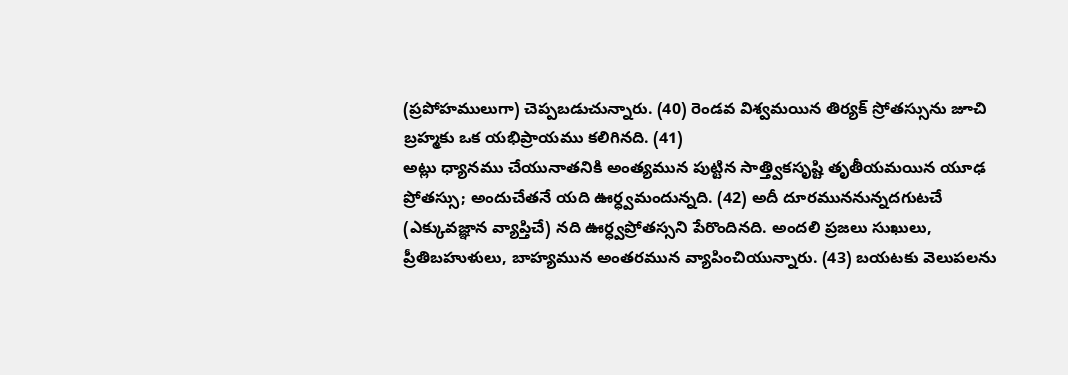(ప్రపోహములుగా) చెప్పబడుచున్నారు. (40) రెండవ విశ్వమయిన తిర్యక్ స్రోతస్సును జూచి బ్రహ్మకు ఒక యభిప్రాయము కలిగినది. (41)
అట్లు ధ్యానము చేయునాతనికి అంత్యమున పుట్టిన సాత్త్వికసృష్టి తృతీయమయిన యూఢ ప్రోతస్సు; అందుచేతనే యది ఊర్ధ్వమందున్నది. (42) అదీ దూరముననున్నదగుటచే (ఎక్కువజ్ఞాన వ్యాప్తిచే) నది ఊర్ధ్వప్రోతస్సని పేరొందినది. అందలి ప్రజలు సుఖులు, ప్రీతిబహుళులు, బాహ్యమున అంతరమున వ్యాపించియున్నారు. (43) బయటకు వెలుపలను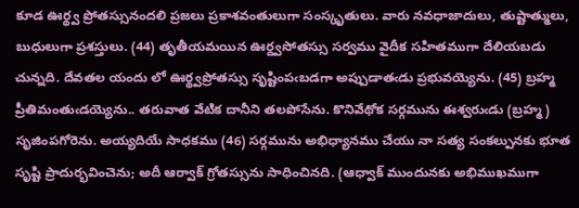కూడ ఊర్థ్వ ప్రోతస్సునందలి ప్రజలు ప్రకాశవంతులుగా సంస్కృతులు. వారు నవధాజాదులు, తుష్టాత్ములు, బుధులుగా ప్రశస్తులు. (44) తృతీయమయిన ఊర్ద్వసోతస్సు సర్వము వైదీక సహితముగా దేలియబడు చున్నది. దేవతల యందు లో ఊర్థ్వప్రోతస్సు సృష్టింపఁబడగా అప్పుడాతఁడు ప్రభువయ్యెను. (45) బ్రహ్మ ప్రీతిమంతుఁడయ్యెను.. తరువాత వేటిక దానీని తలపోసేను. కొనివేథోక సర్గమును ఈశ్వరుఁడు (బ్రహ్మ) సృజింపగోరెను. అయ్యదియే సాధకము (46) సర్గమును అభిధ్యానము చేయు నా సత్య సంకల్పునకు భూత సృష్టి ప్రాదుర్భవించెను; అదీ ఆర్వాక్ గ్రోతస్సును సాధించినది. (ఆధ్వాక్ ముందునకు అభిముఖముగా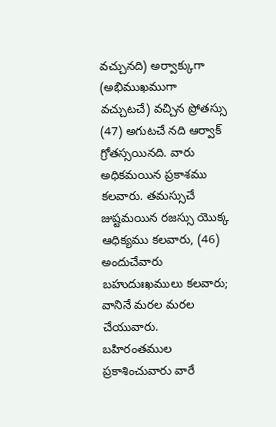వచ్చునది) అర్వాక్కుగా (అభిముఖముగా వచ్చుటచే) వచ్చిన ప్రోతస్సు (47) అగుటచే నది ఆర్వాక్ గ్రోతస్సయినది. వారు అధికమయిన ప్రకాశము కలవారు. తమస్సుచే జుష్టమయిన రజస్సు యొక్క ఆధిక్యము కలవారు, (46) అందుచేవారు బహుదుఃఖములు కలవారు; వానినే మరల మరల చేయువారు. బహిరంతముల ప్రకాశించువారు వారే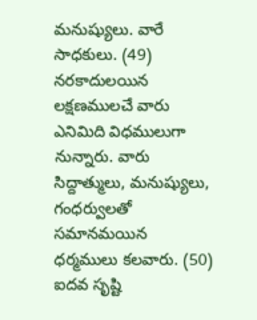మనుష్యులు. వారే సాధకులు. (49) నరకాదులయిన లక్షణములచే వారు ఎనిమిది విధములుగా నున్నారు. వారు సిద్దాత్ములు, మనుష్యులు, గంధర్వులతో సమానమయిన ధర్మములు కలవారు. (50) ఐదవ సృష్టి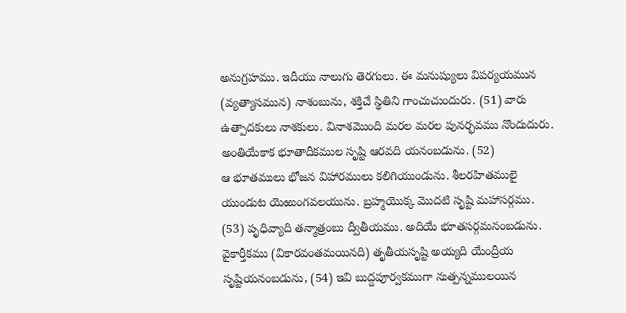అనుగ్రహము. ఇదీయు నాలుగు తెరగులు. ఈ మనుష్యులు విపర్యయమున (వ్యత్యాసమున) నాశంబును, శక్తిచే స్థితిని గాంచుచుందురు. (51) వారు ఉత్పాదకులు నాశకులు. వినాశమొంది మరల మరల పునర్భవము నొందుదురు. అంతియేకాక భూతాదీకముల సృష్టి ఆరవది యనంబడును. (52)
ఆ భూతములు భోజన విహారములు కలిగియుండును. శీలరహితములై యుండుట యెఱుంగవలయును. బ్రహ్మయొక్క మొదటి సృష్టి మహాసర్గము. (53) పృధివ్యాది తన్మాత్రంబు ద్వీతీయము. అదియే భూతసర్గమనంబడును. వైకార్తీకము (వికారవంతమయినది) తృతీయసృష్టి అయ్యది యేంద్రీయ సృష్టియనంబడును, (54) ఇవి బుద్దపూర్వకముగా నుత్పన్నములయిన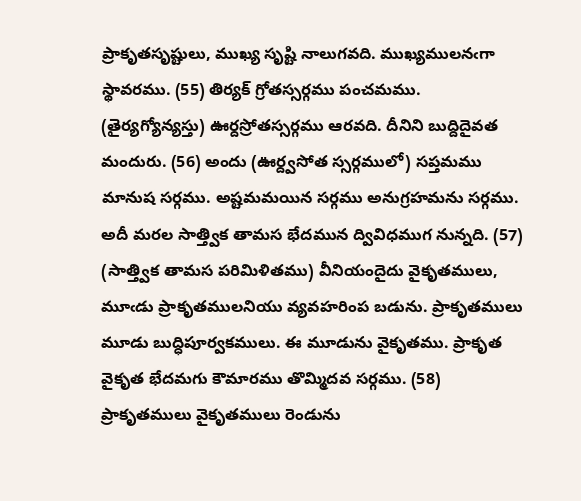ప్రాకృతసృష్టులు, ముఖ్య సృష్టి నాలుగవది. ముఖ్యములనఁగా స్థావరము. (55) తిర్యక్ గ్రోతస్సర్గము పంచమము. (తైర్యగ్యోన్యస్తు) ఊర్దస్రోతస్సర్గము ఆరవది. దీనిని బుద్దిదైవత మందురు. (56) అందు (ఊర్ద్వసోత స్సర్గములో) సప్తమము మానుష సర్గము. అష్టమమయిన సర్గము అనుగ్రహమను సర్గము. అదీ మరల సాత్త్విక తామస భేదమున ద్వివిధముగ నున్నది. (57) (సాత్త్విక తామస పరిమిళితము) వీనియందైదు వైకృతములు, మూఁడు ప్రాకృతములనియు వ్యవహరింప బడును. ప్రాకృతములు మూడు బుద్ధిపూర్వకములు. ఈ మూడును వైకృతము. ప్రాకృత వైకృత భేదమగు కౌమారము తొమ్మిదవ సర్గము. (58) ప్రాకృతములు వైకృతములు రెండును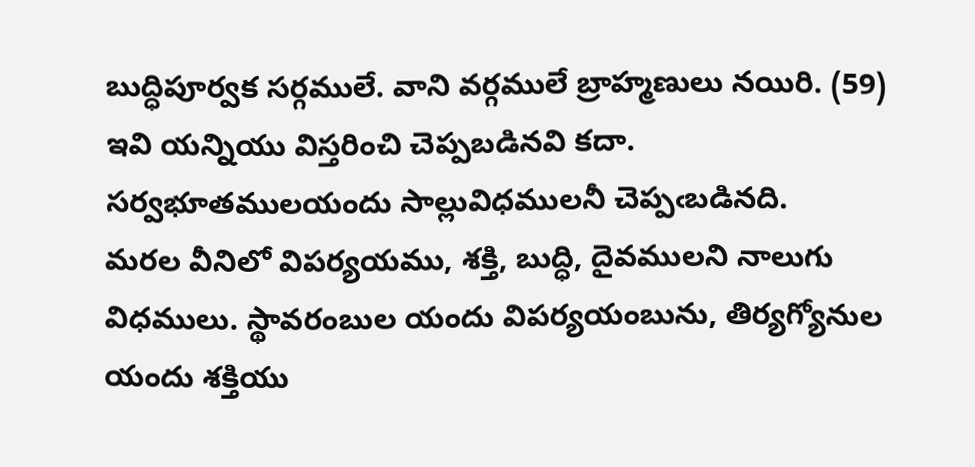బుద్ధిపూర్వక సర్గములే. వాని వర్గములే బ్రాహ్మణులు నయిరి. (59) ఇవి యన్నియు విస్తరించి చెప్పబడినవి కదా. సర్వభూతములయందు సాల్లువిధములనీ చెప్పఁబడినది.
మరల వీనిలో విపర్యయము, శక్తి, బుద్ధి, దైవములని నాలుగు విధములు. స్థావరంబుల యందు విపర్యయంబును, తిర్యగ్యోనుల యందు శక్తియు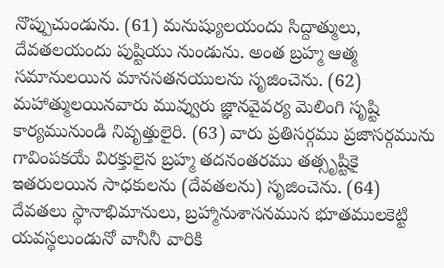నొప్పుచుండును. (61) మనుష్యులయందు సిద్దాత్ములు, దేవతలయందు పుష్టియు నుండును. అంత బ్రహ్మ ఆత్మ సమానులయిన మానసతనయులను సృజించెను. (62) మహాత్ములయినవారు మువ్వురు జ్ఞానవైవర్య మెలింగి సృష్టి కార్యమునుండి నివృత్తులైరి. (63) వారు ప్రతిసర్గము ప్రజాసర్గమును గావింపకయే విరక్తులైన బ్రహ్మ తదనంతరము తత్సృష్టికై ఇతరులయిన సాధకులను (దేవతలను) సృజించెను. (64) దేవతలు స్థానాభిమానులు, బ్రహ్మానుశాసనమున భూతములకెట్టి యవస్థలుండునో వానీనీ వారికి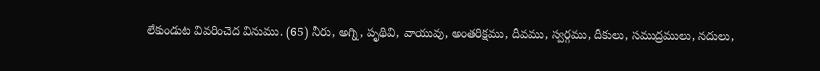లేకుండుట వివరించెద వినుము. (65) నీరు, అగ్ని, పృథివి, వాయువు, అంతరిక్షము, దీవము, స్వర్గము, దీకులు, సముద్రములు, నదులు,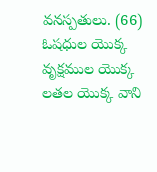వనస్పతులు. (66) ఓషధుల యొక్క వృక్షముల యొక్క లతల యొక్క వాని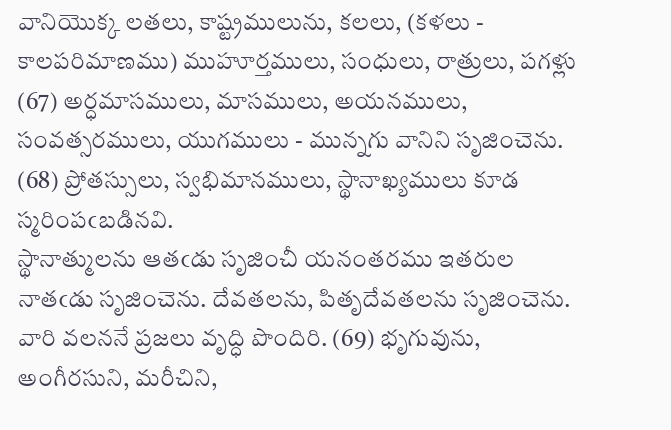వానియొక్క లతలు, కాష్ట్రములును, కలలు, (కళలు - కాలపరిమాణము) ముహూర్తములు, సంధులు, రాత్రులు, పగళ్లు (67) అర్ధమాసములు, మాసములు, అయనములు, సంవత్సరములు, యుగములు - మున్నగు వానిని సృజించెను. (68) ప్రోతస్సులు, స్వభిమానములు, స్థానాఖ్యములు కూడ స్మరింపఁబడినవి.
స్థానాత్ములను ఆతఁడు సృజించీ యనంతరము ఇతరుల నాతఁడు సృజించెను. దేవతలను, పితృదేవతలను సృజించెను. వారి వలననే ప్రజలు వృద్ధి పొందిరి. (69) భృగువును, అంగీరసుని, మరీచిని,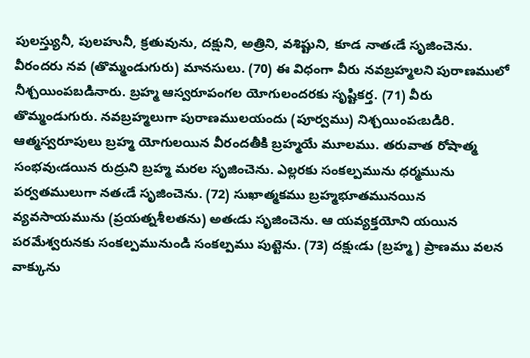పులస్త్యునీ, పులహునీ, క్రతువును, దక్షుని, అత్రిని, వశిష్టుని, కూడ నాతఁడే సృజించెను. వీరందరు నవ (తొమ్మండుగురు) మానసులు. (70) ఈ విధంగా వీరు నవబ్రహ్మలని పురాణములో నీశ్చయింపబడినారు. బ్రహ్మ ఆస్వరూపంగల యోగులందరకు సృష్టికర్త. (71) వీరు తొమ్మండుగురు. నవబ్రహ్మలుగా పురాణములయందు (పూర్వము) నిశ్చయింపఁబడిరి. ఆత్మస్వరూపులు బ్రహ్మ యోగులయిన వీరందతీకి బ్రహ్మయే మూలము. తరువాత రోషాత్మ సంభవుఁడయిన రుద్రుని బ్రహ్మ మరల సృజించెను. ఎల్లరకు సంకల్పమును ధర్మమును పర్వతములుగా నతఁడే సృజించెను. (72) సుఖాత్మకము బ్రహ్మభూతమునయిన వ్యవసాయమును (ప్రయత్నశీలతను) అతఁడు సృజించెను. ఆ యవ్యక్తయోని యయిన పరమేశ్వరునకు సంకల్పమునుండి సంకల్పము పుట్టెను. (73) దక్షుఁడు (బ్రహ్మ) ప్రాణము వలన వాక్కును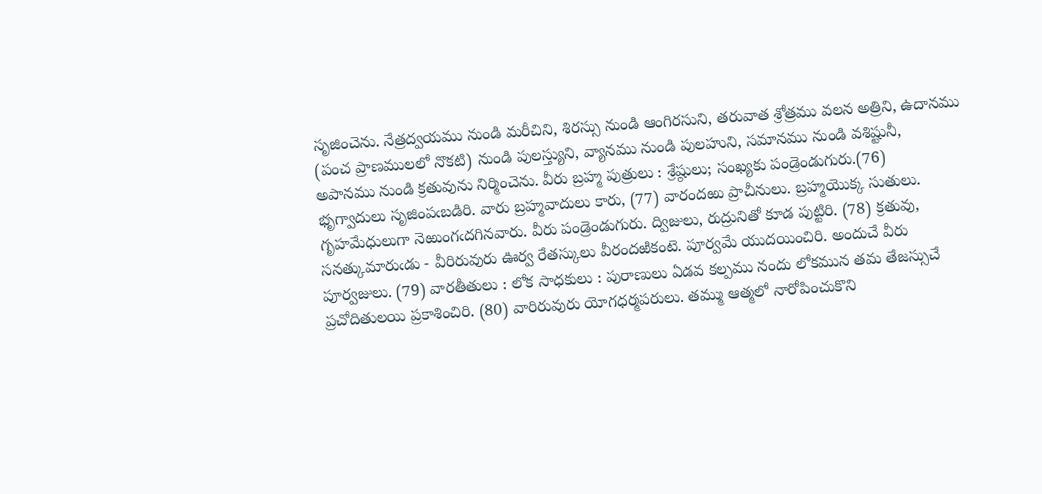సృజించెను. నేత్రద్వయము నుండి మరీచిని, శిరస్సు నుండి ఆంగిరసుని, తరువాత శ్రోత్రము వలన అత్రిని, ఉదానము (పంచ ప్రాణములలో నొకటి) నుండి పులస్త్యుని, వ్యానము నుండి పులహుని, సమానము నుండి వశిష్టునీ, అపానము నుండి క్రతువును నిర్మించెను. వీరు బ్రహ్మ పుత్రులు : శ్రేష్ఠులు; సంఖ్యకు పండ్రెండుగురు.(76)
భృగ్వాదులు సృజింపఁబడిరి. వారు బ్రహ్మవాదులు కారు, (77) వారందఱు ప్రాచీనులు. బ్రహ్మయొక్క సుతులు. గృహమేధులుగా నెఱుంగఁదగినవారు. వీరు పండ్రెండుగురు. ద్విజులు, రుద్రునితో కూడ పుట్టిరి. (78) క్రతువు, సనత్కుమారుఁడు - వీరిరువురు ఊర్వ రేతస్కులు వీరందఱికంటె. పూర్వమే యుదయించిరి. అందుచే వీరు పూర్వజులు. (79) వారతీతులు : లోక సాధకులు : పురాణులు ఏడవ కల్పము నందు లోకమున తమ తేజస్సుచే ప్రచోదితులయి ప్రకాశించిరి. (80) వారిరువురు యోగధర్మపరులు. తమ్ము ఆత్మలో నారోపించుకొని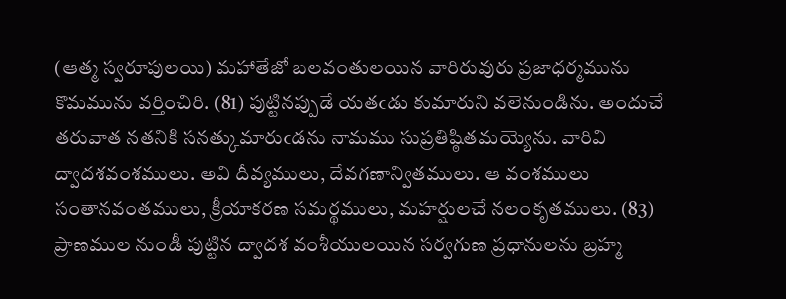(ఆత్మ స్వరూపులయి) మహాతేజో బలవంతులయిన వారిరువురు ప్రజాధర్మమును కొమమును వర్తించిరి. (81) పుట్టినప్పుడే యతఁడు కుమారుని వలెనుండిను. అందుచే తరువాత నతనికి సనత్కుమారుఁడను నామము సుప్రతిష్ఠితమయ్యెను. వారివి ద్వాదశవంశములు. అవి దీవ్యములు, దేవగణాన్వితములు. ఆ వంశములు సంతానవంతములు, క్రీయాకరణ సమర్థములు, మహర్షులచే నలంకృతములు. (83) ప్రాణముల నుండీ పుట్టిన ద్వాదశ వంశీయులయిన సర్వగుణ ప్రధానులను బ్రహ్మ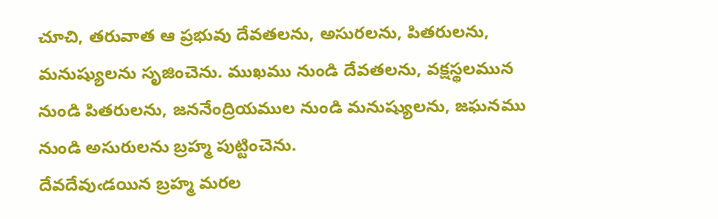చూచి, తరువాత ఆ ప్రభువు దేవతలను, అసురలను, పితరులను, మనుష్యులను సృజించెను. ముఖము నుండి దేవతలను, వక్షస్థలమున నుండి పితరులను, జననేంద్రియముల నుండి మనుష్యులను, జఘనము నుండి అసురులను బ్రహ్మ పుట్టించెను.
దేవదేవుఁడయిన బ్రహ్మ మరల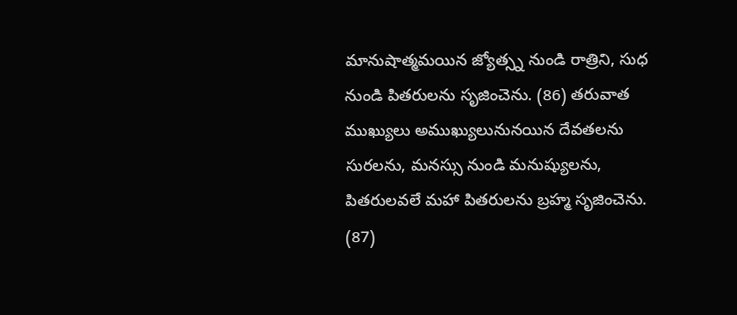మానుషాత్మమయిన జ్యోత్స్న నుండి రాత్రిని, సుధ నుండి పితరులను సృజించెను. (86) తరువాత ముఖ్యులు అముఖ్యులునునయిన దేవతలను సురలను, మనస్సు నుండి మనుష్యులను, పితరులవలే మహా పితరులను బ్రహ్మ సృజించెను. (87)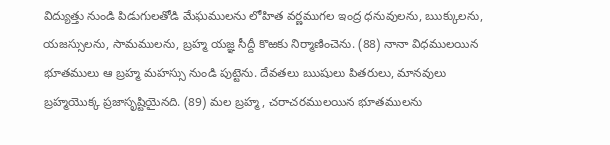విద్యుత్తు నుండి పిడుగులతోడి మేఘములను లోహిత వర్ణముగల ఇంద్ర ధనువులను, ఋక్కులను, యజస్సులను, సామములను, బ్రహ్మ యజ్ఞ సీద్దీ కొఱకు నిర్మాణించెను. (88) నానా విధములయిన భూతములు ఆ బ్రహ్మ మహస్సు నుండి పుట్టెను. దేవతలు ఋషులు పితరులు, మానవులు బ్రహ్మయొక్క ప్రజాసృష్టియైనది. (89) మల బ్రహ్మ, చరాచరములయిన భూతములను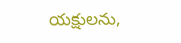యక్షులను,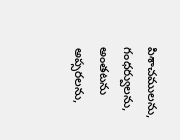పిశాచములను, గంధర్వులను, అంతటను అప్సరలను,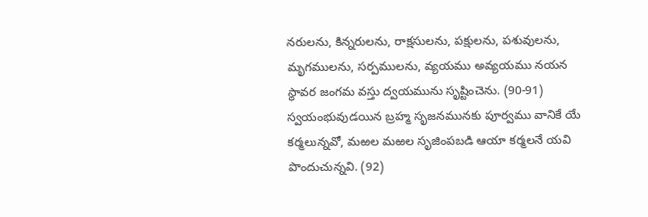నరులను, కిన్నరులను, రాక్షసులను, పక్షులను, పశువులను, మృగములను, సర్పములను, వ్యయము అవ్యయము నయన స్థావర జంగమ వస్తు ద్వయమును సృష్టించెను. (90-91) స్వయంభువుడయిన బ్రహ్మ సృజనమునకు పూర్వము వానికే యే కర్మలున్నవో, మఱల మఱల సృజింపబడి ఆయా కర్మలనే యవి పొందుచున్నవి. (92)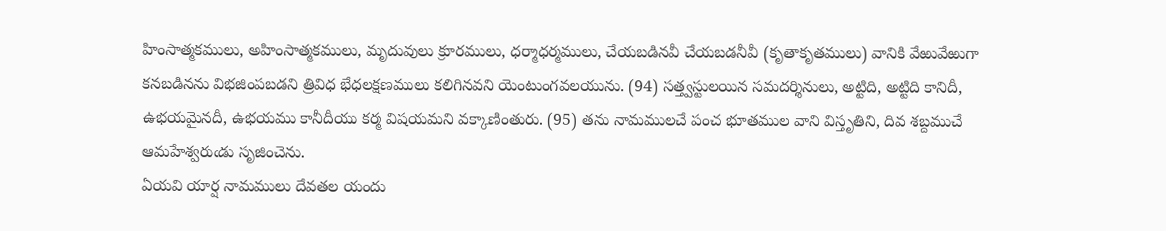హింసాత్మకములు, అహింసాత్మకములు, మృదువులు క్రూరములు, ధర్మాధర్మములు, చేయబడినవీ చేయబడనీవీ (కృతాకృతములు) వానికి వేఱువేఱుగా కనబడినను విభజింపబడని త్రివిధ భేధలక్షణములు కలిగినవని యెంటుంగవలయును. (94) సత్త్వస్టులయిన సమదర్శినులు, అట్టిది, అట్టిది కానిదీ, ఉభయమైనదీ, ఉభయము కానీదీయు కర్మ విషయమని వక్కాణింతురు. (95) తను నామములచే పంచ భూతముల వాని విస్తృతిని, దివ శబ్దముచే ఆమహేశ్వరుఁడు సృజించెను.
ఏయవి యార్ష నామములు దేవతల యందు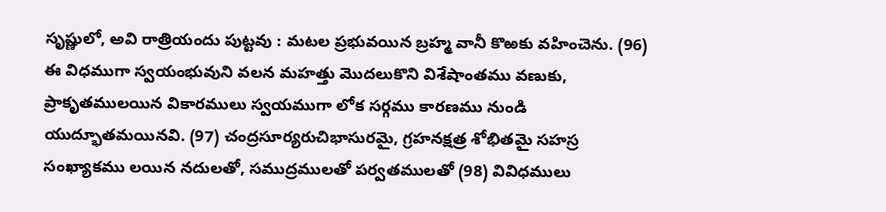సృష్ణులో, అవి రాత్రియందు పుట్టవు : మటల ప్రభువయిన బ్రహ్మ వానీ కొఱకు వహించెను. (96) ఈ విధముగా స్వయంభువుని వలన మహత్తు మొదలుకొని విశేషాంతము వణుకు, ప్రాకృతములయిన వికారములు స్వయముగా లోక సర్గము కారణము నుండి యుద్భూతమయినవి. (97) చంద్రసూర్యరుచిభాసురమై, గ్రహనక్షత్ర శోభితమై సహస్ర సంఖ్యాకము లయిన నదులతో, సముద్రములతో పర్వతములతో (98) వివిధములు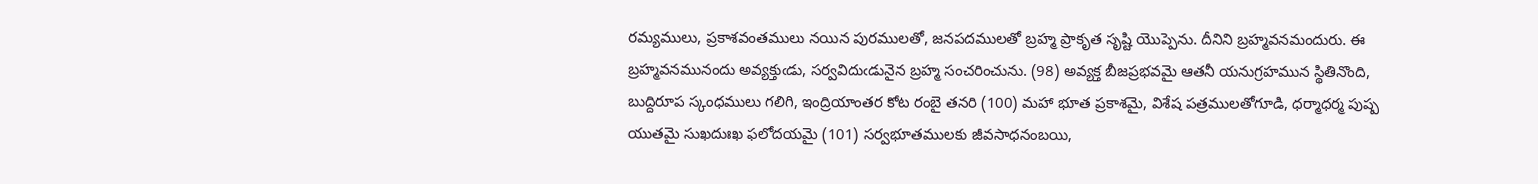రమ్యములు, ప్రకాశవంతములు నయిన పురములతో, జనపదములతో బ్రహ్మ ప్రాకృత సృష్టి యొప్పెను. దీనిని బ్రహ్మవనమందురు. ఈ బ్రహ్మవనమునందు అవ్యక్తుఁడు, సర్వవిదుఁడునైన బ్రహ్మ సంచరించును. (98) అవ్యక్త బీజప్రభవమై ఆతనీ యనుగ్రహమున స్థితినొంది, బుద్దిరూప స్కంధములు గలిగి, ఇంద్రియాంతర కోట రంబై తనరి (100) మహా భూత ప్రకాశమై, విశేష పత్రములతోగూడి, ధర్మాధర్మ పుష్ప యుతమై సుఖదుఃఖ ఫలోదయమై (101) సర్వభూతములకు జీవసాధనంబయి,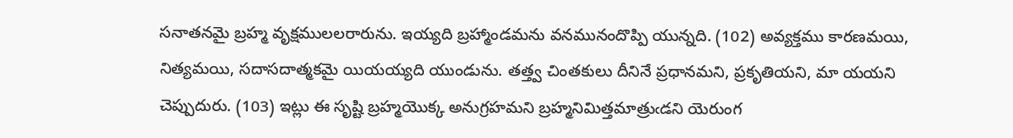సనాతనమై బ్రహ్మ వృక్షములలరారును. ఇయ్యది బ్రహ్మాండమను వనమునందొప్పి యున్నది. (102) అవ్యక్తము కారణమయి, నిత్యమయి, సదాసదాత్మకమై యియయ్యది యుండును. తత్త్వ చింతకులు దీనినే ప్రధానమని, ప్రకృతియని, మా యయని చెప్పుదురు. (103) ఇట్లు ఈ సృష్టి బ్రహ్మయొక్క అనుగ్రహమని బ్రహ్మనిమిత్తమాత్రుఁడని యెరుంగ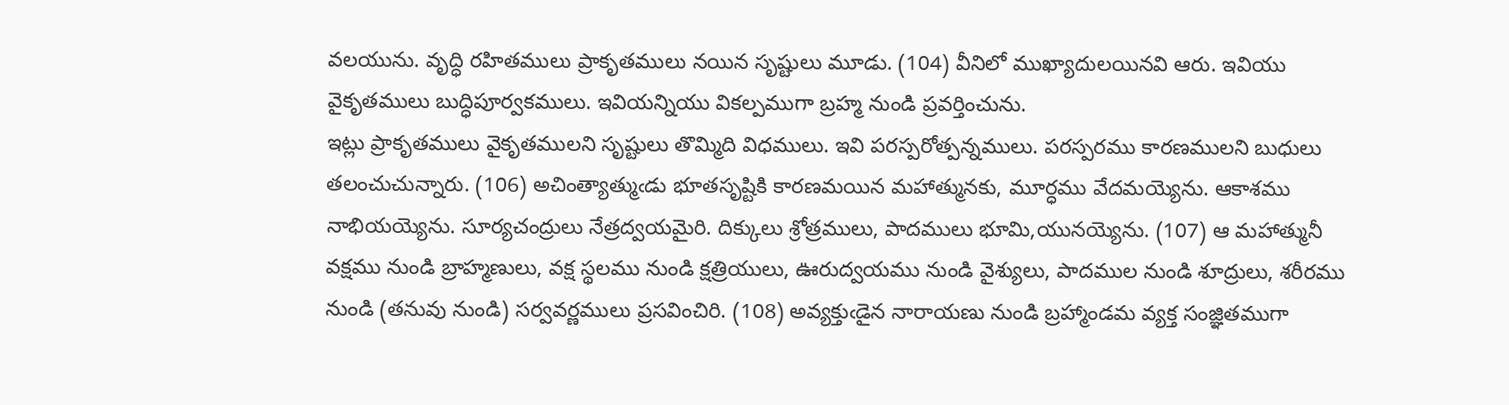వలయును. వృద్ధి రహితములు ప్రాకృతములు నయిన సృష్టులు మూడు. (104) వీనిలో ముఖ్యాదులయినవి ఆరు. ఇవియు వైకృతములు బుద్ధిపూర్వకములు. ఇవియన్నియు వికల్పముగా బ్రహ్మ నుండి ప్రవర్తించును.
ఇట్లు ప్రాకృతములు వైకృతములని సృష్టులు తొమ్మిది విధములు. ఇవి పరస్పరోత్పన్నములు. పరస్పరము కారణములని బుధులు తలంచుచున్నారు. (106) అచింత్యాత్ముఁడు భూతసృష్టికి కారణమయిన మహాత్మునకు, మూర్ధము వేదమయ్యెను. ఆకాశము నాభియయ్యెను. సూర్యచంద్రులు నేత్రద్వయమైరి. దిక్కులు శ్రోత్రములు, పాదములు భూమి,యునయ్యెను. (107) ఆ మహాత్మునీ వక్షము నుండి బ్రాహ్మణులు, వక్ష స్థలము నుండి క్షత్రియులు, ఊరుద్వయము నుండి వైశ్యులు, పాదముల నుండి శూద్రులు, శరీరము నుండి (తనువు నుండి) సర్వవర్ణములు ప్రసవించిరి. (108) అవ్యక్తుఁడైన నారాయణు నుండి బ్రహ్మాండమ వ్యక్త సంజ్ఞితముగా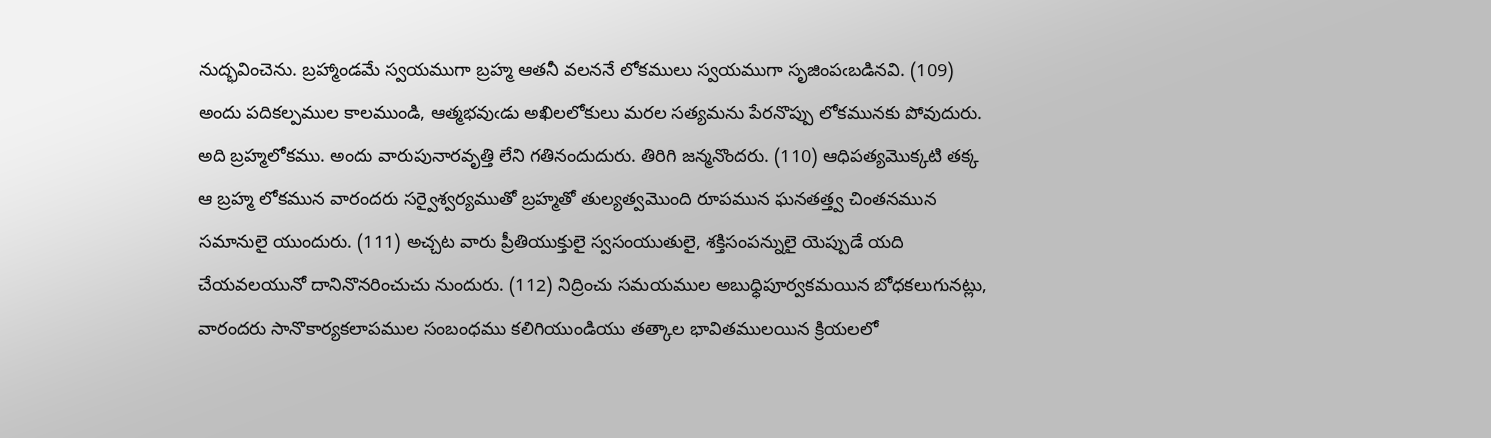నుద్భవించెను. బ్రహ్మాండమే స్వయముగా బ్రహ్మ ఆతనీ వలననే లోకములు స్వయముగా సృజింపఁబడినవి. (109) అందు పదికల్పముల కాలముండి, ఆత్మభవుఁడు అఖిలలోకులు మరల సత్యమను పేరనొప్పు లోకమునకు పోవుదురు. అది బ్రహ్మలోకము. అందు వారుపునారవృత్తి లేని గతినందుదురు. తిరిగి జన్మనొందరు. (110) ఆధిపత్యమొక్కటి తక్క ఆ బ్రహ్మ లోకమున వారందరు సర్వైశ్వర్యముతో బ్రహ్మతో తుల్యత్వమొంది రూపమున ఘనతత్త్వ చింతనమున సమానులై యుందురు. (111) అచ్చట వారు ప్రీతియుక్తులై స్వసంయుతులై, శక్తిసంపన్నులై యెప్పుడే యది చేయవలయునో దానినొనరించుచు నుందురు. (112) నిద్రించు సమయముల అబుధ్ధిపూర్వకమయిన బోధకలుగునట్లు, వారందరు సానొకార్యకలాపముల సంబంధము కలిగియుండియు తత్కాల భావితములయిన క్రియలలో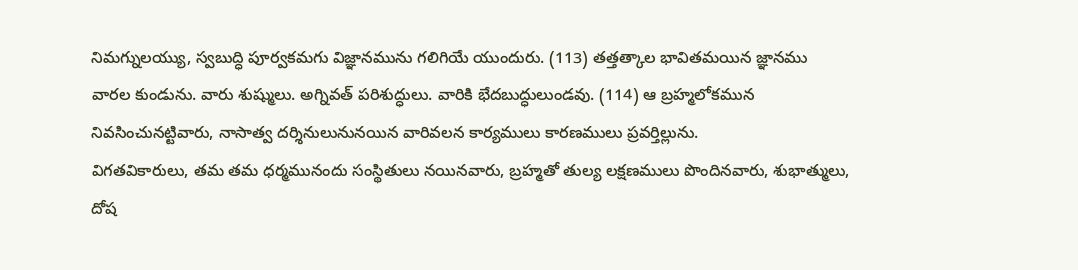నిమగ్నులయ్యు, స్వబుద్ధి పూర్వకమగు విజ్ఞానమును గలిగియే యుందురు. (113) తత్తత్కాల భావితమయిన జ్ఞానము వారల కుండును. వారు శుష్ములు. అగ్నివత్ పరిశుద్ధులు. వారికి భేదబుద్ధులుండవు. (114) ఆ బ్రహ్మలోకమున నివసించునట్టివారు, నాసాత్వ దర్శినులునునయిన వారివలన కార్యములు కారణములు ప్రవర్తిల్లును.
విగతవికారులు, తమ తమ ధర్మమునందు సంస్థితులు నయినవారు, బ్రహ్మతో తుల్య లక్షణములు పొందినవారు, శుభాత్ములు, దోష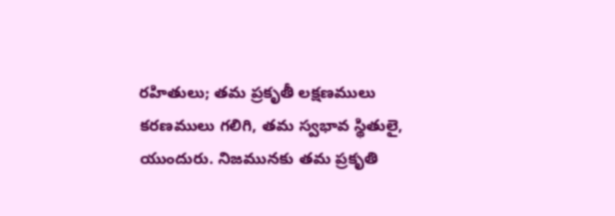రహితులు; తమ ప్రకృతీ లక్షణములు కరణములు గలిగి, తమ స్వభావ స్థితులై, యుందురు. నిజమునకు తమ ప్రకృతి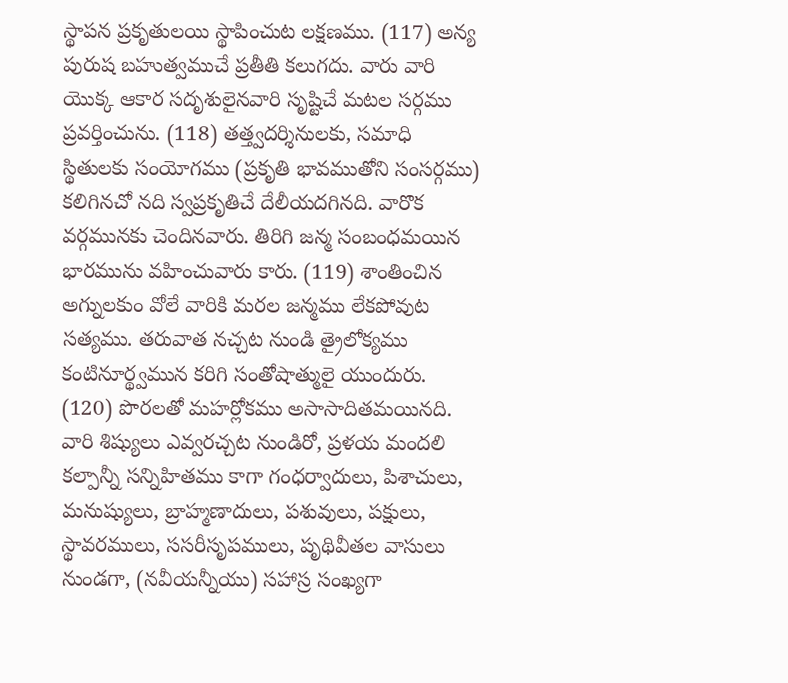స్థాపన ప్రకృతులయి స్థాపించుట లక్షణము. (117) అన్య పురుష బహుత్వముచే ప్రతీతి కలుగదు. వారు వారి యొక్క ఆకార సదృశులైనవారి సృష్టిచే మటల సర్గము ప్రవర్తించును. (118) తత్త్వదర్శినులకు, సమాధి స్థితులకు సంయోగము (ప్రకృతి భావముతోని సంసర్గము) కలిగినచో నది స్వప్రకృతిచే దేలీయదగినది. వారొక వర్గమునకు చెందినవారు. తిరిగి జన్మ సంబంధమయిన భారమును వహించువారు కారు. (119) శాంతించిన అగ్నులకుం వోలే వారికి మరల జన్మము లేకపోవుట సత్యము. తరువాత నచ్చట నుండి త్రైలోక్యము కంటినూర్థ్వమున కరిగి సంతోషాత్ములై యుందురు. (120) పొరలతో మహర్లోకము అసాసాదితమయినది. వారి శిష్యులు ఎవ్వరచ్చట నుండిరో, ప్రళయ మందలి కల్పాన్నీ సన్నిహితము కాగా గంధర్వాదులు, పిశాచులు, మనుష్యులు, బ్రాహ్మణాదులు, పశువులు, పక్షులు, స్థావరములు, ససరీసృపములు, పృథివీతల వాసులు నుండగా, (నవీయన్నీయు) సహాస్ర సంఖ్యగా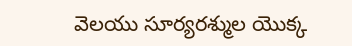వెలయు సూర్యరశ్ముల యొక్క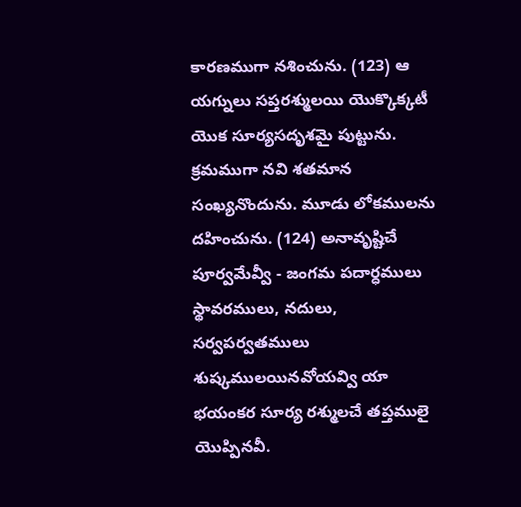కారణముగా నశించును. (123) ఆ యగ్నులు సప్తరశ్ములయి యొక్కొక్కటీ యొక సూర్యసదృశమై పుట్టును. క్రమముగా నవి శతమాన సంఖ్యనొందును. మూడు లోకములను దహించును. (124) అనావృష్టిచే పూర్వమేవ్వీ - జంగమ పదార్ధములు స్థావరములు, నదులు, సర్వపర్వతములు శుష్కములయినవోయవ్వి యా భయంకర సూర్య రశ్ములచే తప్తములై యొప్పినవీ.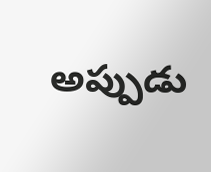అప్పుడు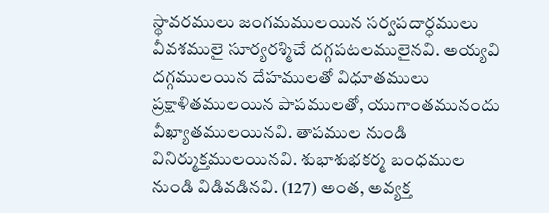స్థావరములు జంగమములయిన సర్వపదార్ధములు వీవశములై సూర్యరశ్మిచే దగ్గపటలములైనవి. అయ్యవి దగ్గములయిన దేహములతో విధూతములు ప్రక్షాళితములయిన పాపములతో, యుగాంతమునందు వీఖ్యాతములయినవి. తాపముల నుండి వినిర్ముక్తములయినవి. శుభాశుభకర్మ బంధముల నుండి విడివడినవి. (127) అంత, అవ్యక్త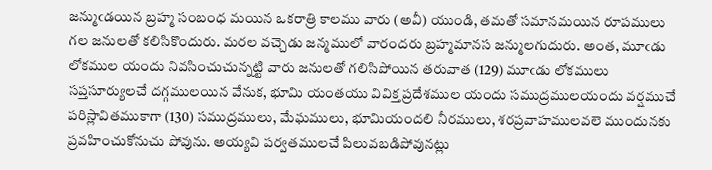జన్ముఁడయిన బ్రహ్మ సంబంధ మయిన ఒకరాత్రి కాలము వారు (అవీ) యుండి, తమతో సమానమయిన రూపములు గల జనులతో కలిసికొందురు. మరల వచ్చెడు జన్మములో వారందరు బ్రహ్మమానస జన్ములగుదురు. అంత, మూఁడు లోకముల యందు నివసించుచున్నట్టి వారు జనులతో గలిసిపోయిన తరువాత (129) మూఁడు లోకములు సప్తసూర్యులచే దగ్గములయిన వేనుక, భూమి యంతయు వివిక్త ప్రదేశముల యందు సముద్రములయందు వర్షముచే పరిస్లావితముకాగా (130) సముద్రములు, మేఘములు, భూమియందలి నీరములు, శరప్రవాహములవలె ముందునకు ప్రవహించుకోనుచు పోవును. అయ్యవి పర్వతములచే పిలువబడిపోవునట్లు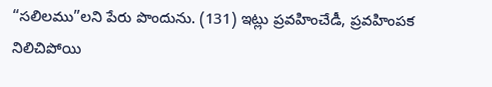“సలిలము”లని పేరు పొందును. (131) ఇట్లు ప్రవహించేడీ, ప్రవహింపక నిలిచిపోయి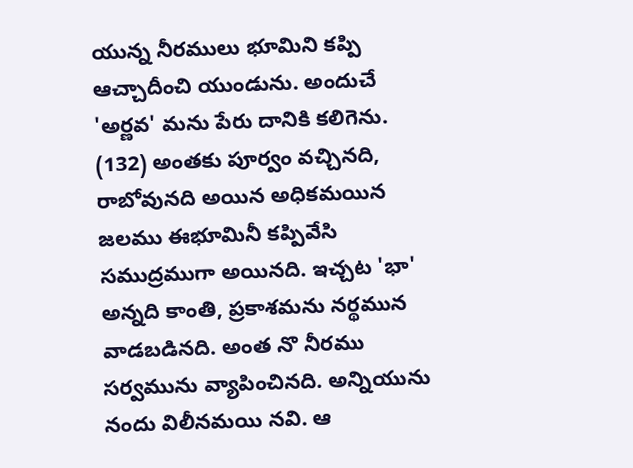యున్న నీరములు భూమిని కప్పి ఆచ్చాదీంచి యుండును. అందుచే 'అర్ణవ' మను పేరు దానికి కలిగెను. (132) అంతకు పూర్వం వచ్చినది, రాబోవునది అయిన అధికమయిన జలము ఈభూమినీ కప్పివేసి సముద్రముగా అయినది. ఇచ్చట 'భా' అన్నది కాంతి, ప్రకాశమను నర్థమున వాడబడినది. అంత నొ నీరము సర్వమును వ్యాపించినది. అన్నియును నందు విలీనమయి నవి. ఆ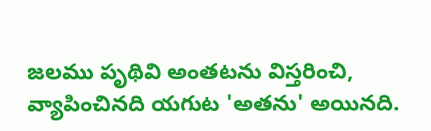జలము పృథివి అంతటను విస్తరించి, వ్యాపించినది యగుట 'అతను' అయినది.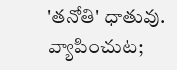'తనోతి' ధాతువు. వ్యాపించుట;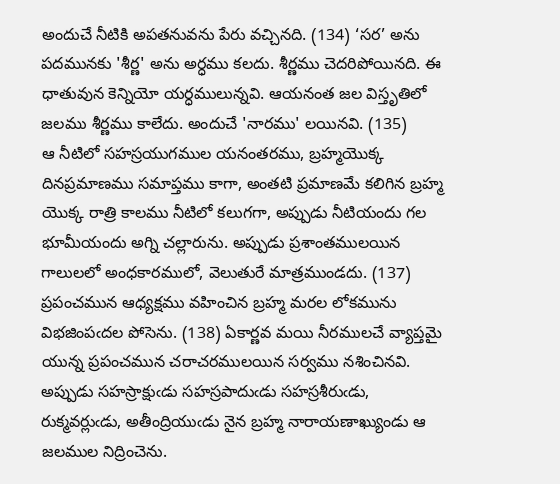అందుచే నీటికి అపతనువను పేరు వచ్చినది. (134) ‘సర’ అను పదమునకు 'శీర్ణ' అను అర్ధము కలదు. శీర్ణము చెదరిపోయినది. ఈ ధాతువున కెన్నియో యర్ధములున్నవి. ఆయనంత జల విస్తృతిలో జలము శీర్ణము కాలేదు. అందుచే 'నారము' లయినవి. (135)
ఆ నీటిలో సహస్రయుగముల యనంతరము, బ్రహ్మయొక్క దినప్రమాణము సమాప్తము కాగా, అంతటి ప్రమాణమే కలిగిన బ్రహ్మ యొక్క రాత్రి కాలము నీటిలో కలుగగా, అప్పుడు నీటియందు గల భూమీయందు అగ్ని చల్లారును. అప్పుడు ప్రశాంతములయిన గాలులలో అంధకారములో, వెలుతురే మాత్రముండదు. (137) ప్రపంచమున ఆధ్యక్షము వహించిన బ్రహ్మ మరల లోకమును విభజింపఁదల పోసెను. (138) ఏకార్ణవ మయి నీరములచే వ్యాప్తమై యున్న ప్రపంచమున చరాచరములయిన సర్వము నశించినవి. అప్పుడు సహస్రాక్షుఁడు సహస్రపాదుఁడు సహస్రశీరుఁడు, రుక్మవర్లుఁడు, అతీంద్రియుఁడు నైన బ్రహ్మ నారాయణాఖ్యుండు ఆ జలముల నిద్రించెను.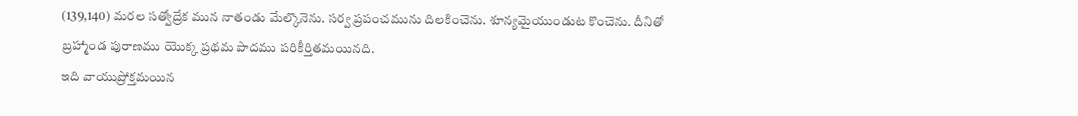(139,140) మరల సత్వోద్రేక మున నాతండు మేల్కొనెను. సర్వ ప్రపంచమును దిలకించెను. శూన్యమైయుండుట కొంచెను. దీనితో బ్రహ్మాండ పురాణము యొక్క ప్రథమ పాదము పరికీర్తితమయినది.
ఇది వాయుప్రోక్తమయిన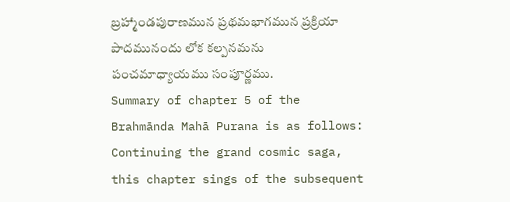బ్రహ్మాండపురాణమున ప్రథమభాగమున ప్రక్రియా పాదమునందు లోక కల్పనమను పంచమాధ్యాయము సంపూర్ణము.
Summary of chapter 5 of the Brahmānda Mahā Purana is as follows:
Continuing the grand cosmic saga, this chapter sings of the subsequent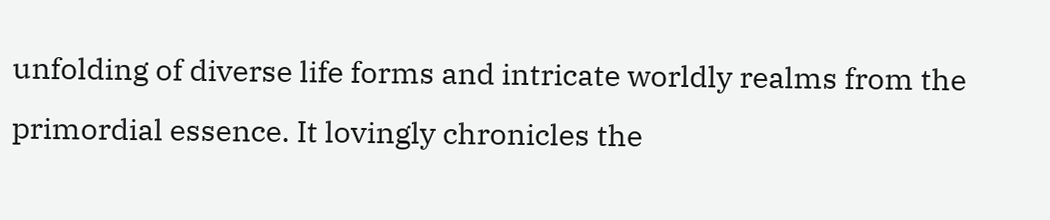unfolding of diverse life forms and intricate worldly realms from the primordial essence. It lovingly chronicles the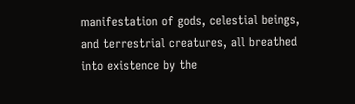manifestation of gods, celestial beings, and terrestrial creatures, all breathed into existence by the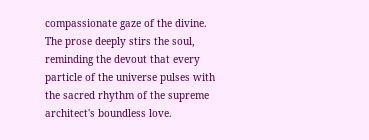compassionate gaze of the divine. The prose deeply stirs the soul, reminding the devout that every particle of the universe pulses with the sacred rhythm of the supreme architect's boundless love.